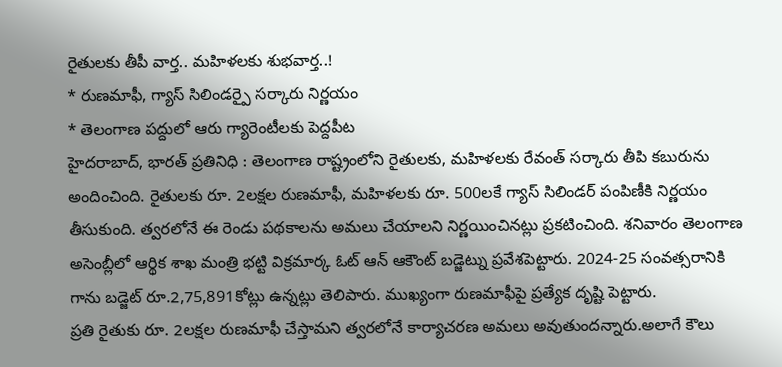రైతులకు తీపీ వార్త.. మహిళలకు శుభవార్త..!
* రుణమాఫీ, గ్యాస్ సిలిండర్పై సర్కారు నిర్ణయం
* తెలంగాణ పద్దులో ఆరు గ్యారెంటీలకు పెద్దపీట
హైదరాబాద్, భారత్ ప్రతినిధి : తెలంగాణ రాష్ట్రంలోని రైతులకు, మహిళలకు రేవంత్ సర్కారు తీపి కబురును అందించింది. రైతులకు రూ. 2లక్షల రుణమాఫీ, మహిళలకు రూ. 500లకే గ్యాస్ సిలిండర్ పంపిణీకి నిర్ణయం తీసుకుంది. త్వరలోనే ఈ రెండు పథకాలను అమలు చేయాలని నిర్ణయించినట్లు ప్రకటించింది. శనివారం తెలంగాణ అసెంబ్లీలో ఆర్థిక శాఖ మంత్రి భట్టి విక్రమార్క ఓట్ ఆన్ ఆకౌంట్ బడ్జెట్ను ప్రవేశపెట్టారు. 2024-25 సంవత్సరానికి గాను బడ్జెట్ రూ.2,75,891కోట్లు ఉన్నట్లు తెలిపారు. ముఖ్యంగా రుణమాఫీపై ప్రత్యేక దృష్టి పెట్టారు.
ప్రతి రైతుకు రూ. 2లక్షల రుణమాఫీ చేస్తామని త్వరలోనే కార్యాచరణ అమలు అవుతుందన్నారు.అలాగే కౌలు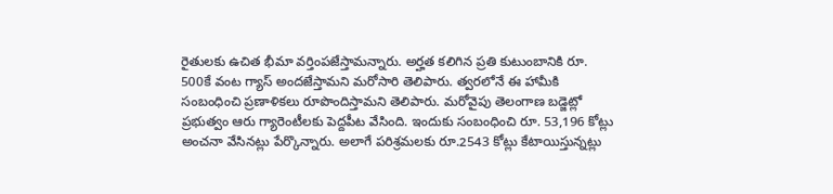రైతులకు ఉచిత భీమా వర్తింపజేస్తామన్నారు. అర్హత కలిగిన ప్రతి కుటుంబానికి రూ. 500కే వంట గ్యాస్ అందజేస్తామని మరోసారి తెలిపారు. త్వరలోనే ఈ హామీకి సంబంధించి ప్రణాళికలు రూపొందిస్తామని తెలిపారు. మరోవైపు తెలంగాణ బడ్జెట్లో ప్రభుత్వం ఆరు గ్యారెంటీలకు పెద్దపీట వేసింది. ఇందుకు సంబంధించి రూ. 53,196 కోట్లు అంచనా వేసినట్లు పేర్కొన్నారు. అలాగే పరిశ్రమలకు రూ.2543 కోట్లు కేటాయిస్తున్నట్లు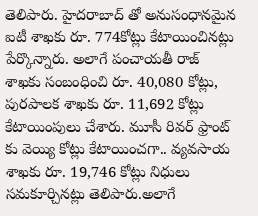తెలిపారు. హైదరాబాద్ తో అనుసంధానమైన ఐటీ శాఖకు రూ. 774కోట్లు కేటాయించినట్లు పేర్కొన్నారు. అలాగే పంచాయతీ రాజ్ శాఖకు సంబంధించి రూ. 40,080 కోట్లు, పురపాలక శాఖకు రూ. 11,692 కోట్లు కేటాయింపులు చేశారు. మూసీ రివర్ ఫ్రాంట్ కు వెయ్యి కోట్లు కేటాయించగా.. వ్యవసాయ శాఖకు రూ. 19,746 కోట్లు నిధులు సమకూర్చినట్లు తెలిపారు.అలాగే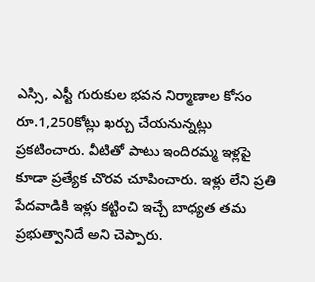ఎస్సి, ఎస్టీ గురుకుల భవన నిర్మాణాల కోసం రూ.1,250కోట్లు ఖర్చు చేయనున్నట్లు ప్రకటించారు. వీటితో పాటు ఇందిరమ్మ ఇళ్లపై కూడా ప్రత్యేక చొరవ చూపించారు. ఇళ్లు లేని ప్రతి పేదవాడికి ఇళ్లు కట్టించి ఇచ్చే బాధ్యత తమ ప్రభుత్వానిదే అని చెప్పారు.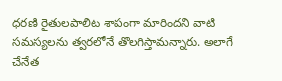ధరణి రైతులపాలిట శాపంగా మారిందని వాటి సమస్యలను త్వరలోనే తొలగిస్తామన్నారు. అలాగే చేనేత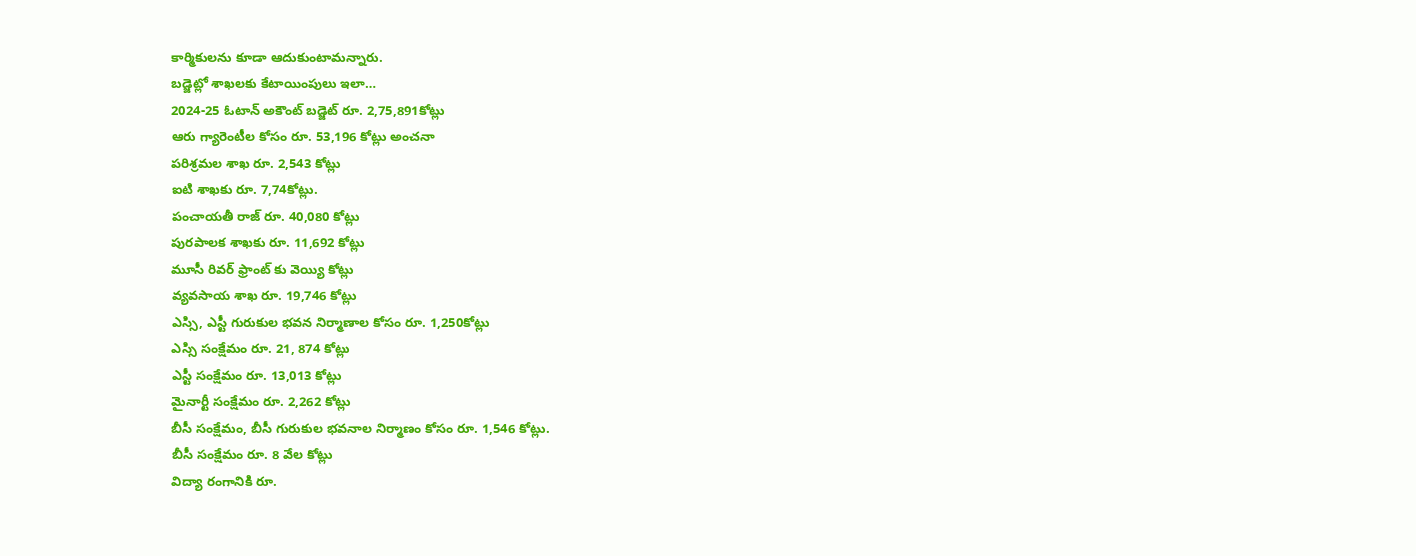కార్మికులను కూడా ఆదుకుంటామన్నారు.
బడ్జెట్లో శాఖలకు కేటాయింపులు ఇలా…
2024-25 ఓటాన్ అకౌంట్ బడ్జెట్ రూ. 2,75,891కోట్లు
ఆరు గ్యారెంటీల కోసం రూ. 53,196 కోట్లు అంచనా
పరిశ్రమల శాఖ రూ. 2,543 కోట్లు
ఐటి శాఖకు రూ. 7,74కోట్లు.
పంచాయతీ రాజ్ రూ. 40,080 కోట్లు
పురపాలక శాఖకు రూ. 11,692 కోట్లు
మూసీ రివర్ ఫ్రాంట్ కు వెయ్యి కోట్లు
వ్యవసాయ శాఖ రూ. 19,746 కోట్లు
ఎస్సి, ఎస్టీ గురుకుల భవన నిర్మాణాల కోసం రూ. 1,250కోట్లు
ఎస్సి సంక్షేమం రూ. 21, 874 కోట్లు
ఎస్టీ సంక్షేమం రూ. 13,013 కోట్లు
మైనార్టీ సంక్షేమం రూ. 2,262 కోట్లు
బీసీ సంక్షేమం, బీసీ గురుకుల భవనాల నిర్మాణం కోసం రూ. 1,546 కోట్లు.
బీసీ సంక్షేమం రూ. 8 వేల కోట్లు
విద్యా రంగానికి రూ.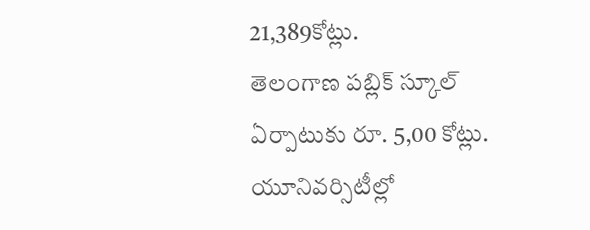21,389కోట్లు.
తెలంగాణ పబ్లిక్ స్కూల్ ఏర్పాటుకు రూ. 5,00 కోట్లు.
యూనివర్సిటీల్లో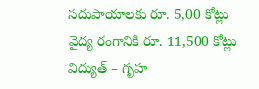సదుపాయాలకు రూ. 5,00 కోట్లు
వైద్య రంగానికి రూ. 11,500 కోట్లు
విద్యుత్ – గృహ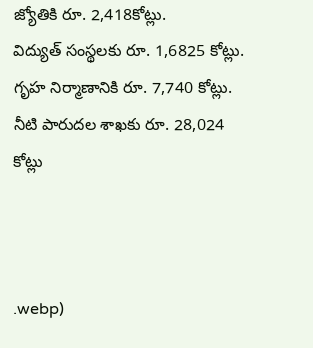జ్యోతికి రూ. 2,418కోట్లు.
విద్యుత్ సంస్థలకు రూ. 1,6825 కోట్లు.
గృహ నిర్మాణానికి రూ. 7,740 కోట్లు.
నీటి పారుదల శాఖకు రూ. 28,024 కోట్లు



.webp)